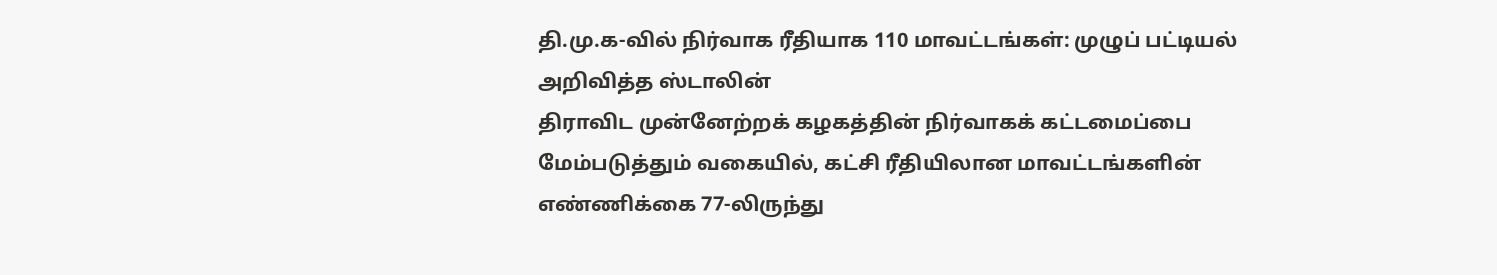தி.மு.க-வில் நிர்வாக ரீதியாக 110 மாவட்டங்கள்: முழுப் பட்டியல் அறிவித்த ஸ்டாலின்
திராவிட முன்னேற்றக் கழகத்தின் நிர்வாகக் கட்டமைப்பை மேம்படுத்தும் வகையில், கட்சி ரீதியிலான மாவட்டங்களின் எண்ணிக்கை 77-லிருந்து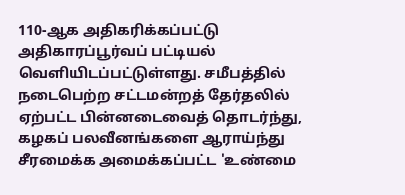110-ஆக அதிகரிக்கப்பட்டு அதிகாரப்பூர்வப் பட்டியல் வெளியிடப்பட்டுள்ளது. சமீபத்தில் நடைபெற்ற சட்டமன்றத் தேர்தலில் ஏற்பட்ட பின்னடைவைத் தொடர்ந்து, கழகப் பலவீனங்களை ஆராய்ந்து சீரமைக்க அமைக்கப்பட்ட 'உண்மை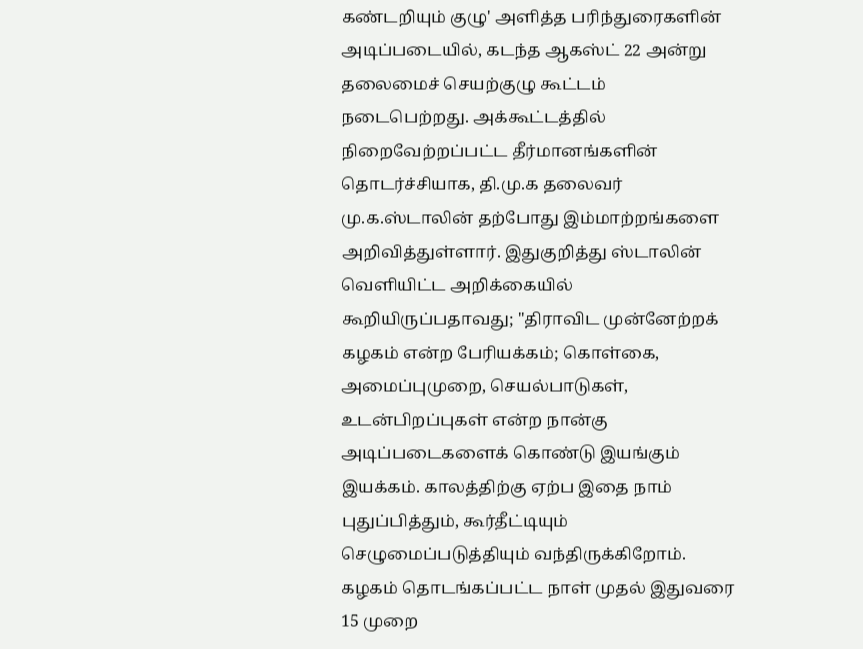கண்டறியும் குழு' அளித்த பரிந்துரைகளின் அடிப்படையில், கடந்த ஆகஸ்ட் 22 அன்று தலைமைச் செயற்குழு கூட்டம் நடைபெற்றது. அக்கூட்டத்தில் நிறைவேற்றப்பட்ட தீர்மானங்களின் தொடர்ச்சியாக, தி.மு.க தலைவர் மு.க.ஸ்டாலின் தற்போது இம்மாற்றங்களை அறிவித்துள்ளார். இதுகுறித்து ஸ்டாலின் வெளியிட்ட அறிக்கையில் கூறியிருப்பதாவது; "திராவிட முன்னேற்றக் கழகம் என்ற பேரியக்கம்; கொள்கை, அமைப்புமுறை, செயல்பாடுகள், உடன்பிறப்புகள் என்ற நான்கு அடிப்படைகளைக் கொண்டு இயங்கும் இயக்கம். காலத்திற்கு ஏற்ப இதை நாம் புதுப்பித்தும், கூர்தீட்டியும் செழுமைப்படுத்தியும் வந்திருக்கிறோம். கழகம் தொடங்கப்பட்ட நாள் முதல் இதுவரை 15 முறை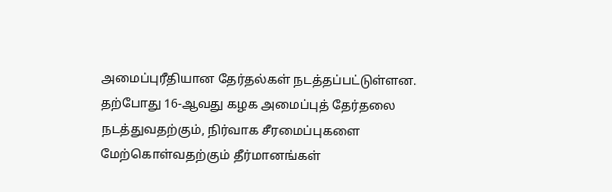அமைப்புரீதியான தேர்தல்கள் நடத்தப்பட்டுள்ளன. தற்போது 16-ஆவது கழக அமைப்புத் தேர்தலை நடத்துவதற்கும், நிர்வாக சீரமைப்புகளை மேற்கொள்வதற்கும் தீர்மானங்கள்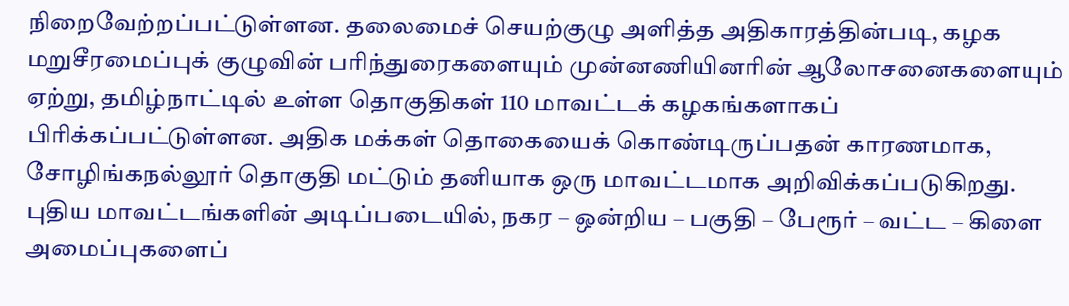நிறைவேற்றப்பட்டுள்ளன. தலைமைச் செயற்குழு அளித்த அதிகாரத்தின்படி, கழக மறுசீரமைப்புக் குழுவின் பரிந்துரைகளையும் முன்னணியினரின் ஆலோசனைகளையும் ஏற்று, தமிழ்நாட்டில் உள்ள தொகுதிகள் 110 மாவட்டக் கழகங்களாகப் பிரிக்கப்பட்டுள்ளன. அதிக மக்கள் தொகையைக் கொண்டிருப்பதன் காரணமாக, சோழிங்கநல்லூர் தொகுதி மட்டும் தனியாக ஒரு மாவட்டமாக அறிவிக்கப்படுகிறது. புதிய மாவட்டங்களின் அடிப்படையில், நகர – ஒன்றிய – பகுதி – பேரூர் – வட்ட – கிளை அமைப்புகளைப்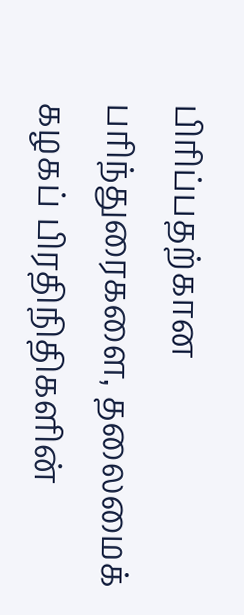பிரிப்பதற்கான பரிந்துரைகளை, தலைமைக் கழகப் பிரதிநிதிகளின்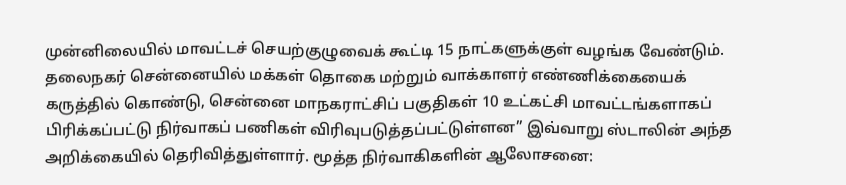முன்னிலையில் மாவட்டச் செயற்குழுவைக் கூட்டி 15 நாட்களுக்குள் வழங்க வேண்டும். தலைநகர் சென்னையில் மக்கள் தொகை மற்றும் வாக்காளர் எண்ணிக்கையைக் கருத்தில் கொண்டு, சென்னை மாநகராட்சிப் பகுதிகள் 10 உட்கட்சி மாவட்டங்களாகப் பிரிக்கப்பட்டு நிர்வாகப் பணிகள் விரிவுபடுத்தப்பட்டுள்ளன” இவ்வாறு ஸ்டாலின் அந்த அறிக்கையில் தெரிவித்துள்ளார். மூத்த நிர்வாகிகளின் ஆலோசனை: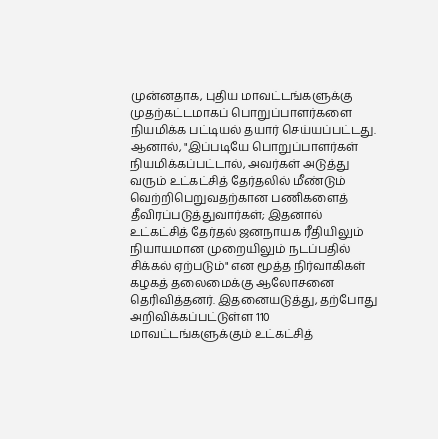முன்னதாக, புதிய மாவட்டங்களுக்கு முதற்கட்டமாகப் பொறுப்பாளர்களை நியமிக்க பட்டியல் தயார் செய்யப்பட்டது. ஆனால், "இப்படியே பொறுப்பாளர்கள் நியமிக்கப்பட்டால், அவர்கள் அடுத்து வரும் உட்கட்சித் தேர்தலில் மீண்டும் வெற்றிபெறுவதற்கான பணிகளைத் தீவிரப்படுத்துவார்கள்; இதனால் உட்கட்சித் தேர்தல் ஜனநாயக ரீதியிலும் நியாயமான முறையிலும் நடப்பதில் சிக்கல் ஏற்படும்" என மூத்த நிர்வாகிகள் கழகத் தலைமைக்கு ஆலோசனை தெரிவித்தனர். இதனையடுத்து, தற்போது அறிவிக்கப்பட்டுள்ள 110 மாவட்டங்களுக்கும் உட்கட்சித்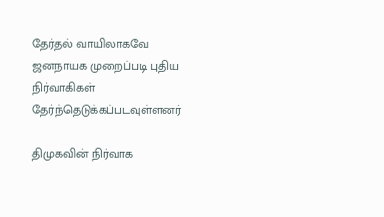தேர்தல் வாயிலாகவே ஜனநாயக முறைப்படி புதிய நிர்வாகிகள் தேர்ந்தெடுக்கப்படவுள்ளனர்

திமுகவின் நிர்வாக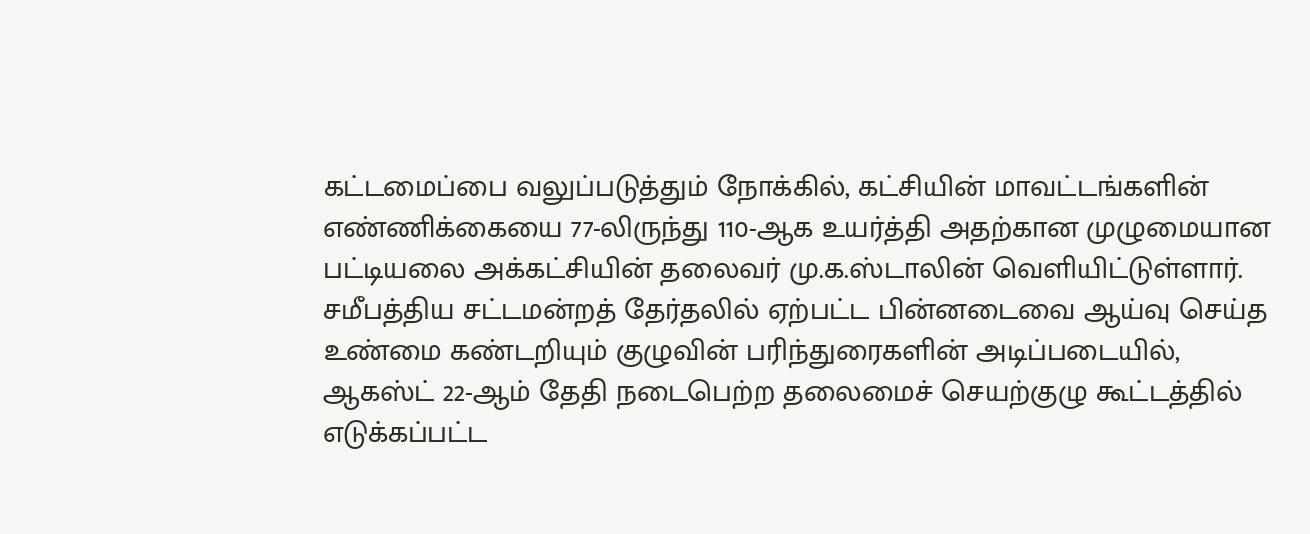கட்டமைப்பை வலுப்படுத்தும் நோக்கில், கட்சியின் மாவட்டங்களின் எண்ணிக்கையை 77-லிருந்து 110-ஆக உயர்த்தி அதற்கான முழுமையான பட்டியலை அக்கட்சியின் தலைவர் மு.க.ஸ்டாலின் வெளியிட்டுள்ளார்.
சமீபத்திய சட்டமன்றத் தேர்தலில் ஏற்பட்ட பின்னடைவை ஆய்வு செய்த உண்மை கண்டறியும் குழுவின் பரிந்துரைகளின் அடிப்படையில், ஆகஸ்ட் 22-ஆம் தேதி நடைபெற்ற தலைமைச் செயற்குழு கூட்டத்தில் எடுக்கப்பட்ட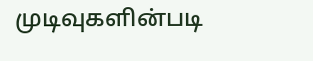முடிவுகளின்படி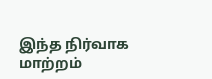இந்த நிர்வாக மாற்றம்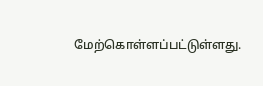மேற்கொள்ளப்பட்டுள்ளது.